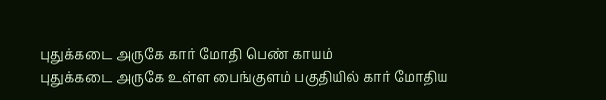புதுக்கடை அருகே கார் மோதி பெண் காயம்
புதுக்கடை அருகே உள்ள பைங்குளம் பகுதியில் கார் மோதிய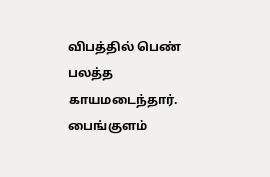விபத்தில் பெண் பலத்த காயமடைந்தார்.
பைங்குளம்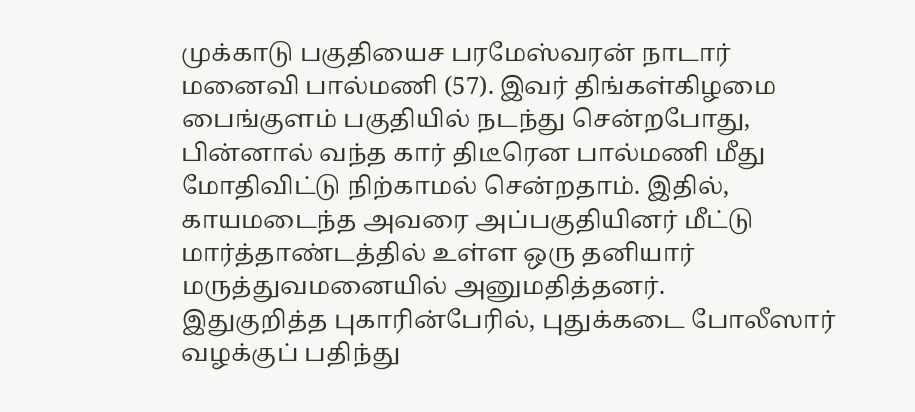முக்காடு பகுதியைச பரமேஸ்வரன் நாடார் மனைவி பால்மணி (57). இவர் திங்கள்கிழமை பைங்குளம் பகுதியில் நடந்து சென்றபோது, பின்னால் வந்த கார் திடீரென பால்மணி மீது மோதிவிட்டு நிற்காமல் சென்றதாம். இதில், காயமடைந்த அவரை அப்பகுதியினர் மீட்டு மார்த்தாண்டத்தில் உள்ள ஒரு தனியார் மருத்துவமனையில் அனுமதித்தனர்.
இதுகுறித்த புகாரின்பேரில், புதுக்கடை போலீஸார் வழக்குப் பதிந்து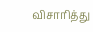விசாரித்து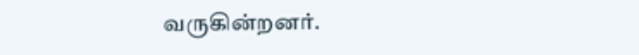வருகின்றனர்.